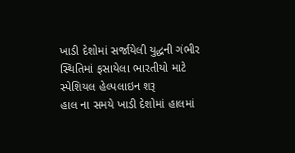ખાડી દેશોમાં સર્જાયેલી યુદ્ધની ગંભીર સ્થિતિમાં ફસાયેલા ભારતીયો માટે સ્પેશિયલ હેલ્પલાઇન શરૂ
હાલ ના સમયે ખાડી દેશોમાં હાલમાં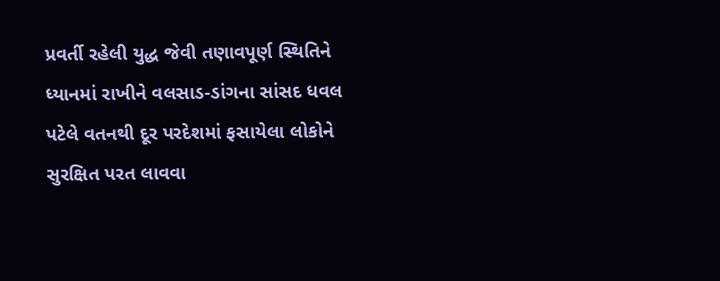પ્રવર્તી રહેલી યુદ્ધ જેવી તણાવપૂર્ણ સ્થિતિને ધ્યાનમાં રાખીને વલસાડ-ડાંગના સાંસદ ધવલ પટેલે વતનથી દૂર પરદેશમાં ફસાયેલા લોકોને સુરક્ષિત પરત લાવવા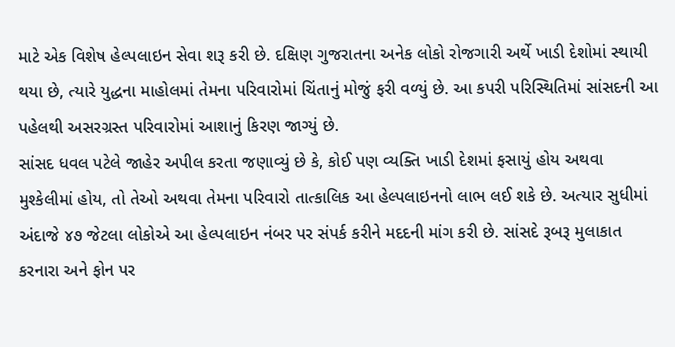માટે એક વિશેષ હેલ્પલાઇન સેવા શરૂ કરી છે. દક્ષિણ ગુજરાતના અનેક લોકો રોજગારી અર્થે ખાડી દેશોમાં સ્થાયી થયા છે, ત્યારે યુદ્ધના માહોલમાં તેમના પરિવારોમાં ચિંતાનું મોજું ફરી વળ્યું છે. આ કપરી પરિસ્થિતિમાં સાંસદની આ પહેલથી અસરગ્રસ્ત પરિવારોમાં આશાનું કિરણ જાગ્યું છે.
સાંસદ ધવલ પટેલે જાહેર અપીલ કરતા જણાવ્યું છે કે, કોઈ પણ વ્યક્તિ ખાડી દેશમાં ફસાયું હોય અથવા મુશ્કેલીમાં હોય, તો તેઓ અથવા તેમના પરિવારો તાત્કાલિક આ હેલ્પલાઇનનો લાભ લઈ શકે છે. અત્યાર સુધીમાં અંદાજે ૪૭ જેટલા લોકોએ આ હેલ્પલાઇન નંબર પર સંપર્ક કરીને મદદની માંગ કરી છે. સાંસદે રૂબરૂ મુલાકાત કરનારા અને ફોન પર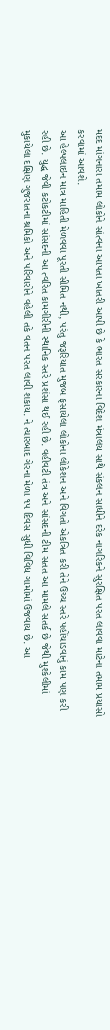મદદ માંગનારા તમામ લોકોને સાંત્વના આપતા ખાતરી આપી છે કે ભારત સરકારના વિદેશ મંત્રાલય સાથે સંકલન સાધીને દરેક નાગરિકને સુરક્ષિત પરત લાવવા માટેના તમામ પ્રયાસો કરવામાં આવશે.
આ હેલ્પલાઇન માત્ર માહિતી મેળવવા પૂરતી સીમિત નથી, પરંતુ જરૂરિયાત મુજબ ફસાયેલા લોકોના લોકેશન અને વિગતો એકત્રિત કરી તેને ઉચ્ચ સ્તરે પહોંચાડવાનું કામ પણ કરી રહી છે. યુદ્ધ જેવી કટોકટીમાં સાંસદની આ ત્વરિત કામગીરીની સ્થાનિક સ્તરે પ્રશંસા થઈ રહી છે. વહીવટી તંત્ર અને સાંસદની ટીમ સતત આ મામલે સતર્ક છે જેથી મુશ્કેલીમાં મુકાયેલા દક્ષિણ ગુજરાતના શ્રમિકો અને પરિવારોને વહેલી તકે વતન પરત લાવી શકાય. ને ત્યારબાદ ગેરના મેળા ૧૫ દિવસ સુધી વિવિધ ગામોમાં ઉજવાય છે. આ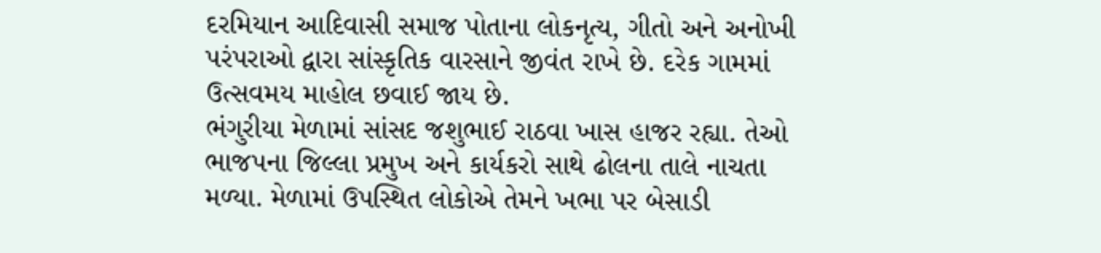દરમિયાન આદિવાસી સમાજ પોતાના લોકનૃત્ય, ગીતો અને અનોખી પરંપરાઓ દ્વારા સાંસ્કૃતિક વારસાને જીવંત રાખે છે. દરેક ગામમાં ઉત્સવમય માહોલ છવાઈ જાય છે.
ભંગુરીયા મેળામાં સાંસદ જશુભાઈ રાઠવા ખાસ હાજર રહ્યા. તેઓ ભાજપના જિલ્લા પ્રમુખ અને કાર્યકરો સાથે ઢોલના તાલે નાચતા મળ્યા. મેળામાં ઉપસ્થિત લોકોએ તેમને ખભા પર બેસાડી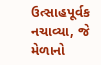ઉત્સાહપૂર્વક નચાવ્યા, જે મેળાનો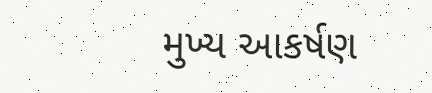મુખ્ય આકર્ષણ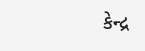કેન્દ્ર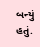બન્યું હતું.